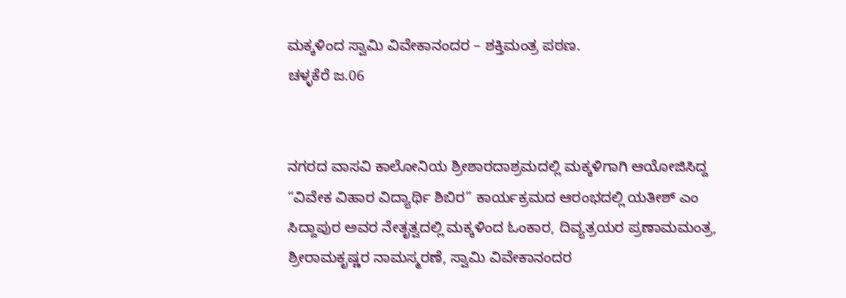ಮಕ್ಕಳಿಂದ ಸ್ವಾಮಿ ವಿವೇಕಾನಂದರ – ಶಕ್ತಿಮಂತ್ರ ಪಠಣ.
ಚಳ್ಳಕೆರೆ ಜ.06


ನಗರದ ವಾಸವಿ ಕಾಲೋನಿಯ ಶ್ರೀಶಾರದಾಶ್ರಮದಲ್ಲಿ ಮಕ್ಕಳಿಗಾಗಿ ಆಯೋಜಿಸಿದ್ದ “ವಿವೇಕ ವಿಹಾರ ವಿದ್ಯಾರ್ಥಿ ಶಿಬಿರ” ಕಾರ್ಯಕ್ರಮದ ಆರಂಭದಲ್ಲಿ ಯತೀಶ್ ಎಂ ಸಿದ್ದಾಪುರ ಅವರ ನೇತೃತ್ವದಲ್ಲಿ ಮಕ್ಕಳಿಂದ ಓಂಕಾರ, ದಿವ್ಯತ್ರಯರ ಪ್ರಣಾಮಮಂತ್ರ, ಶ್ರೀರಾಮಕೃಷ್ಣರ ನಾಮಸ್ಮರಣೆ, ಸ್ವಾಮಿ ವಿವೇಕಾನಂದರ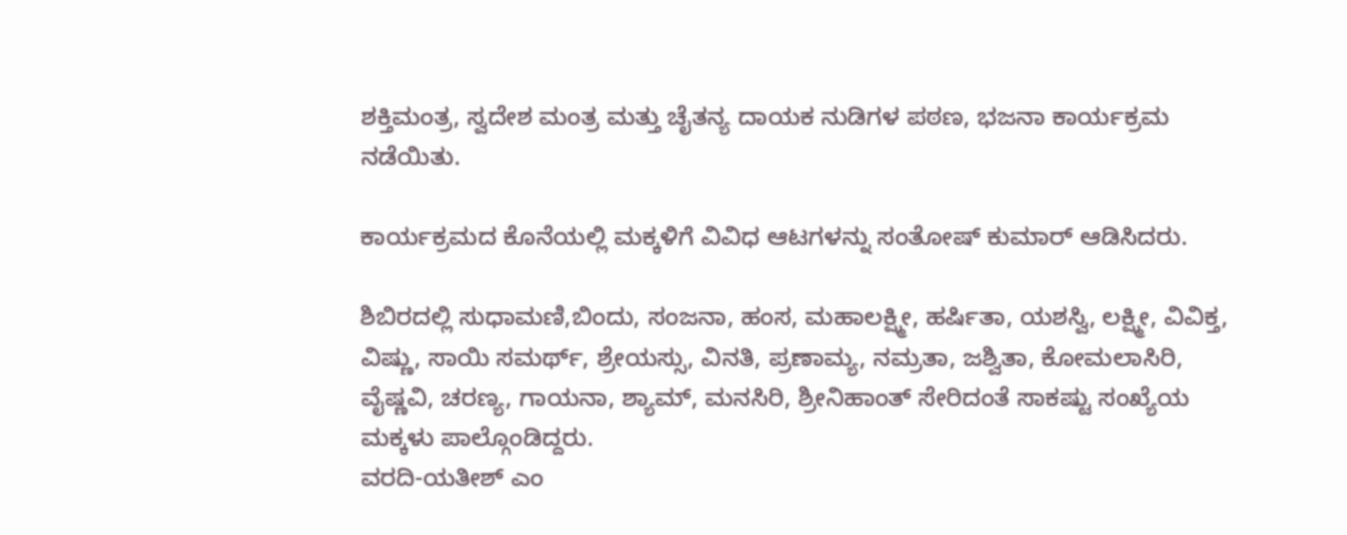ಶಕ್ತಿಮಂತ್ರ, ಸ್ವದೇಶ ಮಂತ್ರ ಮತ್ತು ಚೈತನ್ಯ ದಾಯಕ ನುಡಿಗಳ ಪಠಣ, ಭಜನಾ ಕಾರ್ಯಕ್ರಮ ನಡೆಯಿತು.

ಕಾರ್ಯಕ್ರಮದ ಕೊನೆಯಲ್ಲಿ ಮಕ್ಕಳಿಗೆ ವಿವಿಧ ಆಟಗಳನ್ನು ಸಂತೋಷ್ ಕುಮಾರ್ ಆಡಿಸಿದರು.

ಶಿಬಿರದಲ್ಲಿ ಸುಧಾಮಣಿ,ಬಿಂದು, ಸಂಜನಾ, ಹಂಸ, ಮಹಾಲಕ್ಷ್ಮೀ, ಹರ್ಷಿತಾ, ಯಶಸ್ವಿ, ಲಕ್ಷ್ಮೀ, ವಿವಿಕ್ತ, ವಿಷ್ಣು, ಸಾಯಿ ಸಮರ್ಥ್, ಶ್ರೇಯಸ್ಸು, ವಿನತಿ, ಪ್ರಣಾಮ್ಯ, ನಮ್ರತಾ, ಜಶ್ವಿತಾ, ಕೋಮಲಾಸಿರಿ, ವೈಷ್ಣವಿ, ಚರಣ್ಯ, ಗಾಯನಾ, ಶ್ಯಾಮ್, ಮನಸಿರಿ, ಶ್ರೀನಿಹಾಂತ್ ಸೇರಿದಂತೆ ಸಾಕಷ್ಟು ಸಂಖ್ಯೆಯ ಮಕ್ಕಳು ಪಾಲ್ಗೊಂಡಿದ್ದರು.
ವರದಿ-ಯತೀಶ್ ಎಂ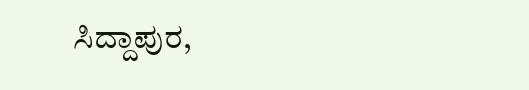ಸಿದ್ದಾಪುರ,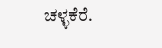ಚಳ್ಳಕೆರೆ.